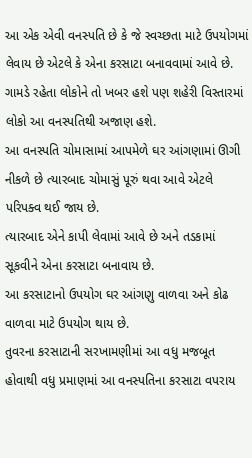આ એક એવી વનસ્પતિ છે કે જે સ્વચ્છતા માટે ઉપયોગમાં લેવાય છે એટલે કે એના કરસાટા બનાવવામાં આવે છે.
ગામડે રહેતા લોકોને તો ખબર હશે પણ શહેરી વિસ્તારમાં લોકો આ વનસ્પતિથી અજાણ હશે.
આ વનસ્પતિ ચોમાસામાં આપમેળે ઘર આંગણામાં ઊગી નીકળે છે ત્યારબાદ ચોમાસું પૂરું થવા આવે એટલે પરિપક્વ થઈ જાય છે.
ત્યારબાદ એને કાપી લેવામાં આવે છે અને તડકામાં સૂકવીને એના કરસાટા બનાવાય છે.
આ કરસાટાનો ઉપયોગ ઘર આંગણુ વાળવા અને કોઢ વાળવા માટે ઉપયોગ થાય છે.
તુવરના કરસાટાની સરખામણીમાં આ વધુ મજબૂત હોવાથી વધુ પ્રમાણમાં આ વનસ્પતિના કરસાટા વપરાય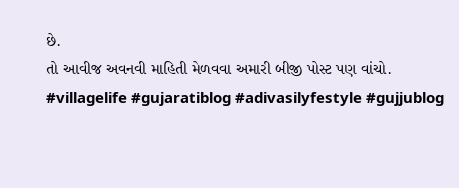છે.
તો આવીજ અવનવી માહિતી મેળવવા અમારી બીજી પોસ્ટ પણ વાંચો.
#villagelife #gujaratiblog #adivasilyfestyle #gujjublog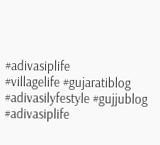#adivasiplife
#villagelife #gujaratiblog #adivasilyfestyle #gujjublog #adivasiplife